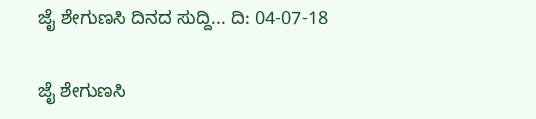ಜೈ ಶೇಗುಣಸಿ ದಿನದ ಸುದ್ದಿ... ದಿ: 04-07-18

ಜೈ ಶೇಗುಣಸಿ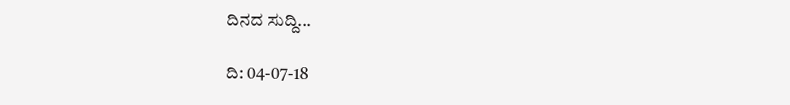ದಿನದ ಸುದ್ದಿ...

ದಿ: 04-07-18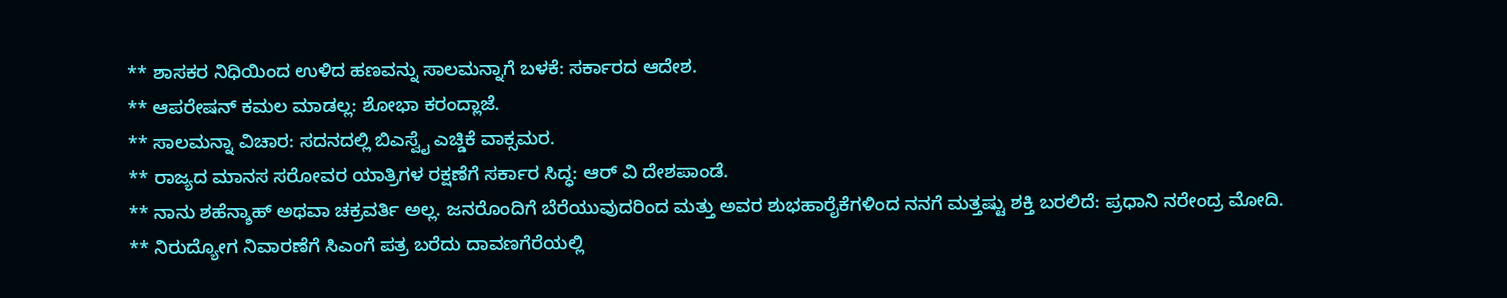** ಶಾಸಕರ ನಿಧಿಯಿಂದ ಉಳಿದ ಹಣವನ್ನು ಸಾಲಮನ್ನಾಗೆ ಬಳಕೆ: ಸರ್ಕಾರದ ಆದೇಶ.
** ಆಪರೇಷನ್ ಕಮಲ ಮಾಡಲ್ಲ: ಶೋಭಾ ಕರಂದ್ಲಾಜೆ.
** ಸಾಲಮನ್ನಾ ವಿಚಾರ: ಸದನದಲ್ಲಿ ಬಿಎಸ್ವೈ ಎಚ್ಡಿಕೆ ವಾಕ್ಸಮರ.
** ರಾಜ್ಯದ ಮಾನಸ ಸರೋವರ ಯಾತ್ರಿಗಳ ರಕ್ಷಣೆಗೆ ಸರ್ಕಾರ ಸಿದ್ಧ: ಆರ್‌ ವಿ ದೇಶಪಾಂಡೆ.
** ನಾನು ಶಹೆನ್ಶಾಹ್ ಅಥವಾ ಚಕ್ರವರ್ತಿ ಅಲ್ಲ. ಜನರೊಂದಿಗೆ ಬೆರೆಯುವುದರಿಂದ ಮತ್ತು ಅವರ ಶುಭಹಾರೈಕೆಗಳಿಂದ ನನಗೆ ಮತ್ತಷ್ಟು ಶಕ್ತಿ ಬರಲಿದೆ: ಪ್ರಧಾನಿ ನರೇಂದ್ರ ಮೋದಿ.
** ನಿರುದ್ಯೋಗ ನಿವಾರಣೆಗೆ ಸಿಎಂಗೆ ಪತ್ರ ಬರೆದು ದಾವಣಗೆರೆಯಲ್ಲಿ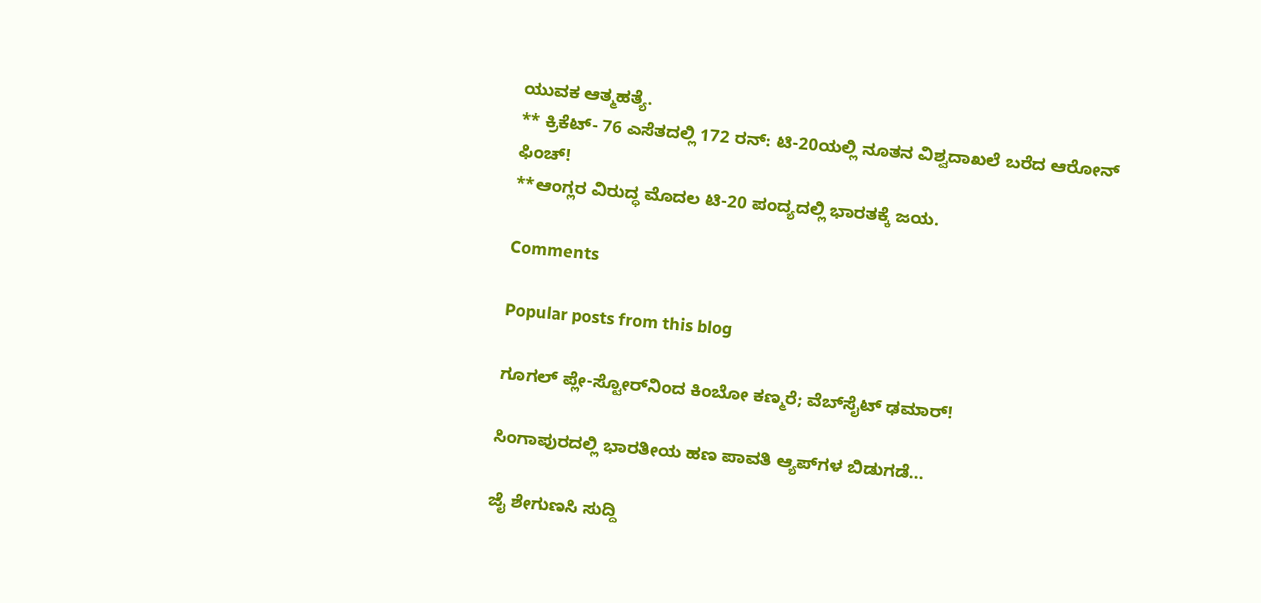ಯುವಕ ಆತ್ಮಹತ್ಯೆ.
** ಕ್ರಿಕೆಟ್- 76 ಎಸೆತದಲ್ಲಿ 172 ರನ್: ಟಿ-20ಯಲ್ಲಿ ನೂತನ ವಿಶ್ವದಾಖಲೆ ಬರೆದ ಆರೋನ್ ಫಿಂಚ್!
**ಆಂಗ್ಲರ ವಿರುದ್ಧ ಮೊದಲ ಟಿ-20 ಪಂದ್ಯದಲ್ಲಿ ಭಾರತಕ್ಕೆ ಜಯ.

Comments

Popular posts from this blog

ಗೂಗಲ್ ಪ್ಲೇ-ಸ್ಟೋರ್‌ನಿಂದ ಕಿಂಬೋ ಕಣ್ಮರೆ; ವೆಬ್‌ಸೈಟ್ ಢಮಾರ್!

ಸಿಂಗಾಪುರದಲ್ಲಿ ಭಾರತೀಯ ಹಣ ಪಾವತಿ ಆ್ಯಪ್‌ಗಳ ಬಿಡುಗಡೆ...

ಜೈ ಶೇಗುಣಸಿ ಸುದ್ದಿ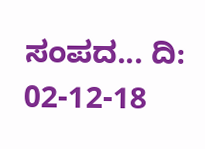ಸಂಪದ... ದಿ: 02-12-18